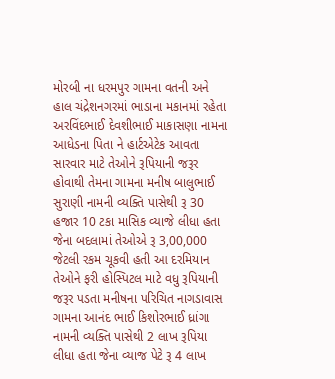મોરબી ના ધરમપુર ગામના વતની અને હાલ ચંદ્રેશનગરમાં ભાડાના મકાનમાં રહેતા અરવિંદભાઈ દેવશીભાઈ માકાસણા નામના આધેડના પિતા ને હાર્ટએટેક આવતા સારવાર માટે તેઓને રૂપિયાની જરૂર હોવાથી તેમના ગામના મનીષ બાલુભાઈ સુરાણી નામની વ્યક્તિ પાસેથી રૂ 30 હજાર 10 ટકા માસિક વ્યાજે લીધા હતા જેના બદલામાં તેઓએ રૂ 3,00,000 જેટલી રકમ ચૂકવી હતી આ દરમિયાન તેઓને ફરી હોસ્પિટલ માટે વધુ રૂપિયાની જરૂર પડતા મનીષના પરિચિત નાગડાવાસ ગામના આનંદ ભાઈ કિશોરભાઈ ધ્રાંગા નામની વ્યક્તિ પાસેથી 2 લાખ રૂપિયા લીધા હતા જેના વ્યાજ પેટે રૂ 4 લાખ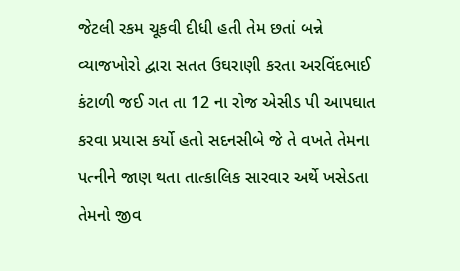જેટલી રકમ ચૂકવી દીધી હતી તેમ છતાં બન્ને વ્યાજખોરો દ્વારા સતત ઉઘરાણી કરતા અરવિંદભાઈ કંટાળી જઈ ગત તા 12 ના રોજ એસીડ પી આપઘાત કરવા પ્રયાસ કર્યો હતો સદનસીબે જે તે વખતે તેમના પત્નીને જાણ થતા તાત્કાલિક સારવાર અર્થે ખસેડતા તેમનો જીવ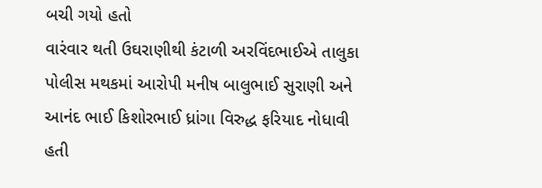બચી ગયો હતો
વારંવાર થતી ઉઘરાણીથી કંટાળી અરવિંદભાઈએ તાલુકા પોલીસ મથકમાં આરોપી મનીષ બાલુભાઈ સુરાણી અને આનંદ ભાઈ કિશોરભાઈ ધ્રાંગા વિરુદ્ધ ફરિયાદ નોધાવી હતી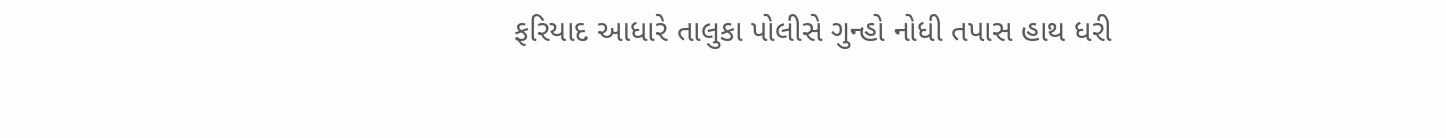ફરિયાદ આધારે તાલુકા પોલીસે ગુન્હો નોધી તપાસ હાથ ધરી